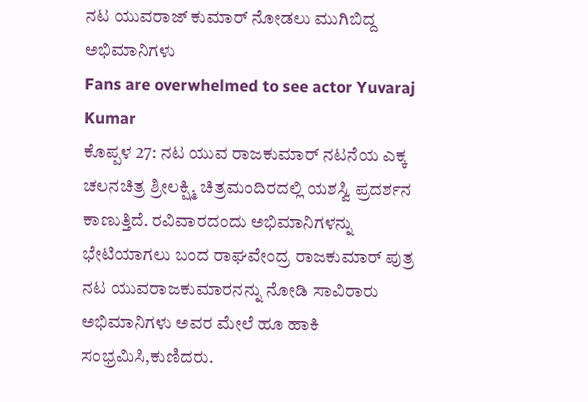ನಟ ಯುವರಾಜ್ ಕುಮಾರ್ ನೋಡಲು ಮುಗಿಬಿದ್ದ ಅಭಿಮಾನಿಗಳು
Fans are overwhelmed to see actor Yuvaraj Kumar
ಕೊಪ್ಪಳ 27: ನಟ ಯುವ ರಾಜಕುಮಾರ್ ನಟನೆಯ ಎಕ್ಕ ಚಲನಚಿತ್ರ ಶ್ರೀಲಕ್ಷ್ಮಿ ಚಿತ್ರಮಂದಿರದಲ್ಲಿ ಯಶಸ್ವಿ ಪ್ರದರ್ಶನ ಕಾಣುತ್ತಿದೆ. ರವಿವಾರದಂದು ಅಭಿಮಾನಿಗಳನ್ನು ಭೇಟಿಯಾಗಲು ಬಂದ ರಾಘವೇಂದ್ರ ರಾಜಕುಮಾರ್ ಪುತ್ರ ನಟ ಯುವರಾಜಕುಮಾರನನ್ನು ನೋಡಿ ಸಾವಿರಾರು ಅಭಿಮಾನಿಗಳು ಅವರ ಮೇಲೆ ಹೂ ಹಾಕಿ ಸಂಭ್ರಮಿಸಿ,ಕುಣಿದರು.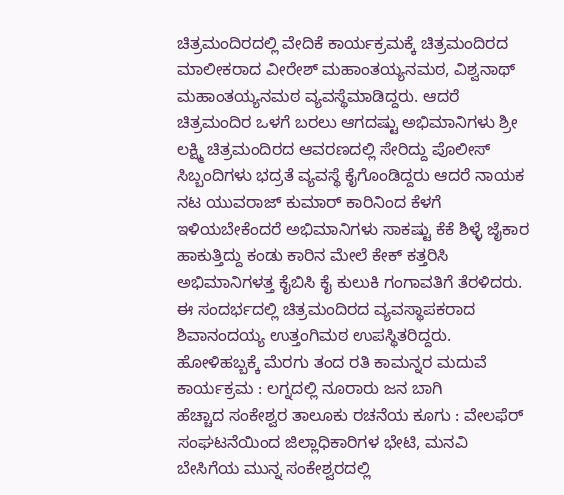ಚಿತ್ರಮಂದಿರದಲ್ಲಿ ವೇದಿಕೆ ಕಾರ್ಯಕ್ರಮಕ್ಕೆ ಚಿತ್ರಮಂದಿರದ ಮಾಲೀಕರಾದ ವೀರೇಶ್ ಮಹಾಂತಯ್ಯನಮಠ, ವಿಶ್ವನಾಥ್ ಮಹಾಂತಯ್ಯನಮಠ ವ್ಯವಸ್ಥೆಮಾಡಿದ್ದರು. ಆದರೆ ಚಿತ್ರಮಂದಿರ ಒಳಗೆ ಬರಲು ಆಗದಷ್ಟು ಅಭಿಮಾನಿಗಳು ಶ್ರೀ ಲಕ್ಷ್ಮಿ ಚಿತ್ರಮಂದಿರದ ಆವರಣದಲ್ಲಿ ಸೇರಿದ್ದು ಪೊಲೀಸ್ ಸಿಬ್ಬಂದಿಗಳು ಭದ್ರತೆ ವ್ಯವಸ್ಥೆ ಕೈಗೊಂಡಿದ್ದರು ಆದರೆ ನಾಯಕ ನಟ ಯುವರಾಜ್ ಕುಮಾರ್ ಕಾರಿನಿಂದ ಕೆಳಗೆ ಇಳಿಯಬೇಕೆಂದರೆ ಅಭಿಮಾನಿಗಳು ಸಾಕಷ್ಟು ಕೆಕೆ ಶಿಳ್ಳೆ ಜೈಕಾರ ಹಾಕುತ್ತಿದ್ದು ಕಂಡು ಕಾರಿನ ಮೇಲೆ ಕೇಕ್ ಕತ್ತರಿಸಿ ಅಭಿಮಾನಿಗಳತ್ತ ಕೈಬಿಸಿ ಕೈ ಕುಲುಕಿ ಗಂಗಾವತಿಗೆ ತೆರಳಿದರು.
ಈ ಸಂದರ್ಭದಲ್ಲಿ ಚಿತ್ರಮಂದಿರದ ವ್ಯವಸ್ಥಾಪಕರಾದ ಶಿವಾನಂದಯ್ಯ ಉತ್ತಂಗಿಮಠ ಉಪಸ್ಥಿತರಿದ್ದರು.
ಹೋಳಿಹಬ್ಬಕ್ಕೆ ಮೆರಗು ತಂದ ರತಿ ಕಾಮನ್ನರ ಮದುವೆ ಕಾರ್ಯಕ್ರಮ : ಲಗ್ನದಲ್ಲಿ ನೂರಾರು ಜನ ಬಾಗಿ
ಹೆಚ್ಚಾದ ಸಂಕೇಶ್ವರ ತಾಲೂಕು ರಚನೆಯ ಕೂಗು : ವೇಲಫೆರ್ ಸಂಘಟನೆಯಿಂದ ಜಿಲ್ಲಾಧಿಕಾರಿಗಳ ಭೇಟಿ, ಮನವಿ
ಬೇಸಿಗೆಯ ಮುನ್ನ ಸಂಕೇಶ್ವರದಲ್ಲಿ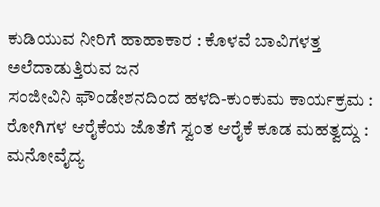ಕುಡಿಯುವ ನೀರಿಗೆ ಹಾಹಾಕಾರ : ಕೊಳವೆ ಬಾವಿಗಳತ್ತ ಅಲೆದಾಡುತ್ತಿರುವ ಜನ
ಸಂಜೀವಿನಿ ಫೌಂಡೇಶನದಿಂದ ಹಳದಿ-ಕುಂಕುಮ ಕಾರ್ಯಕ್ರಮ : ರೋಗಿಗಳ ಆರೈಕೆಯ ಜೊತೆಗೆ ಸ್ವಂತ ಆರೈಕೆ ಕೂಡ ಮಹತ್ವದ್ದು : ಮನೋವೈದ್ಯ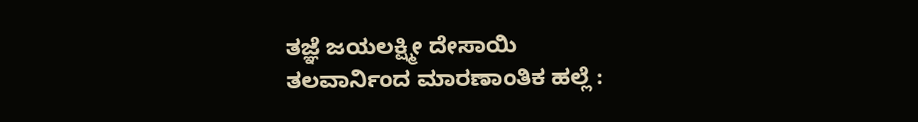ತಜ್ಞೆ ಜಯಲಕ್ಷ್ಮೀ ದೇಸಾಯಿ
ತಲವಾರ್ನಿಂದ ಮಾರಣಾಂತಿಕ ಹಲ್ಲೆ :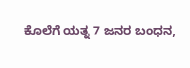ಕೊಲೆಗೆ ಯತ್ನ 7 ಜನರ ಬಂಧನ,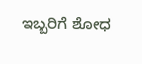ಇಬ್ಬರಿಗೆ ಶೋಧ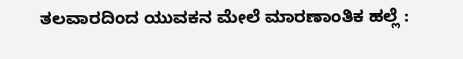ತಲವಾರದಿಂದ ಯುವಕನ ಮೇಲೆ ಮಾರಣಾಂತಿಕ ಹಲ್ಲೆ :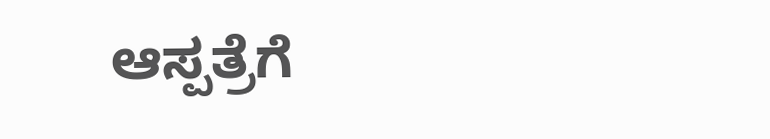ಆಸ್ಪತ್ರೆಗೆ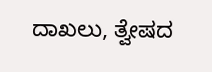ದಾಖಲು, ತ್ವೇಷದ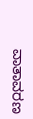ವಾತಾವರಣ